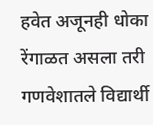हवेत अजूनही धोका रेंगाळत असला तरी गणवेशातले विद्यार्थी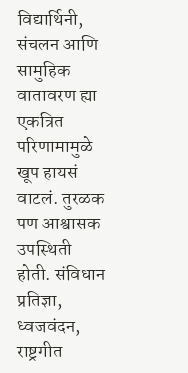विद्यार्थिनी, संचलन आणि सामुहिक वातावरण ह्या एकत्रित परिणामामुळे खूप हायसं वाटलं. तुरळक पण आश्वासक उपस्थिती होती. संविधान प्रतिज्ञा, ध्वजवंदन, राष्ट्रगीत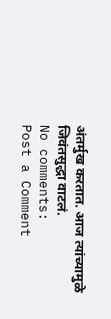अंतर्मुख करतात. आज त्यांच्यामुळे जिवंतसुद्धा वाटलं.
No comments:
Post a Comment